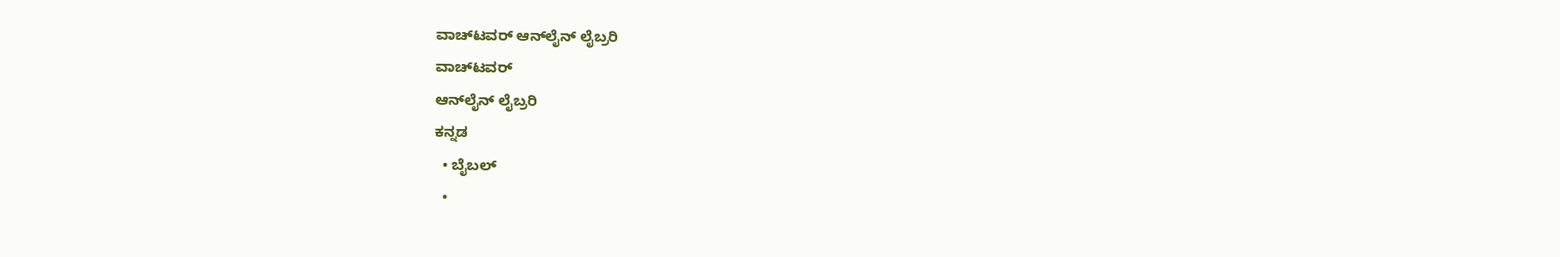ವಾಚ್‌ಟವರ್ ಆನ್‌ಲೈನ್ ಲೈಬ್ರರಿ
ವಾಚ್‌ಟವರ್
ಆನ್‌ಲೈನ್ ಲೈಬ್ರರಿ
ಕನ್ನಡ
  • ಬೈಬಲ್
  •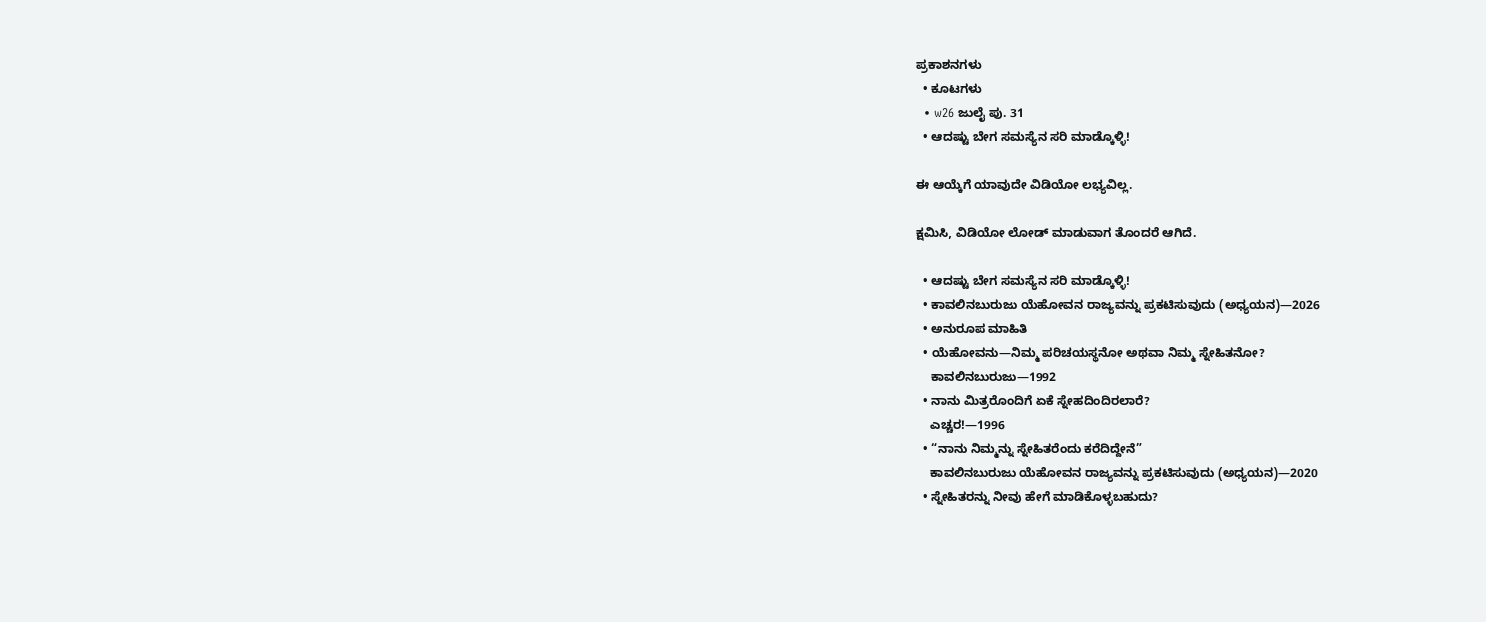ಪ್ರಕಾಶನಗಳು
  • ಕೂಟಗಳು
  • w26 ಜುಲೈ ಪು. 31
  • ಆದಷ್ಟು ಬೇಗ ಸಮಸ್ಯೆನ ಸರಿ ಮಾಡ್ಕೊಳ್ಳಿ!

ಈ ಆಯ್ಕೆಗೆ ಯಾವುದೇ ವಿಡಿಯೋ ಲಭ್ಯವಿಲ್ಲ.

ಕ್ಷಮಿಸಿ, ವಿಡಿಯೋ ಲೋಡ್ ಮಾಡುವಾಗ ತೊಂದರೆ ಆಗಿದೆ.

  • ಆದಷ್ಟು ಬೇಗ ಸಮಸ್ಯೆನ ಸರಿ ಮಾಡ್ಕೊಳ್ಳಿ!
  • ಕಾವಲಿನಬುರುಜು ಯೆಹೋವನ ರಾಜ್ಯವನ್ನು ಪ್ರಕಟಿಸುವುದು (ಅಧ್ಯಯನ)—2026
  • ಅನುರೂಪ ಮಾಹಿತಿ
  • ಯೆಹೋವನು—ನಿಮ್ಮ ಪರಿಚಯಸ್ಥನೋ ಅಥವಾ ನಿಮ್ಮ ಸ್ನೇಹಿತನೋ?
    ಕಾವಲಿನಬುರುಜು—1992
  • ನಾನು ಮಿತ್ರರೊಂದಿಗೆ ಏಕೆ ಸ್ನೇಹದಿಂದಿರಲಾರೆ?
    ಎಚ್ಚರ!—1996
  • “ನಾನು ನಿಮ್ಮನ್ನು ಸ್ನೇಹಿತರೆಂದು ಕರೆದಿದ್ದೇನೆ”
    ಕಾವಲಿನಬುರುಜು ಯೆಹೋವನ ರಾಜ್ಯವನ್ನು ಪ್ರಕಟಿಸುವುದು (ಅಧ್ಯಯನ)—2020
  • ಸ್ನೇಹಿತರನ್ನು ನೀವು ಹೇಗೆ ಮಾಡಿಕೊಳ್ಳಬಹುದು?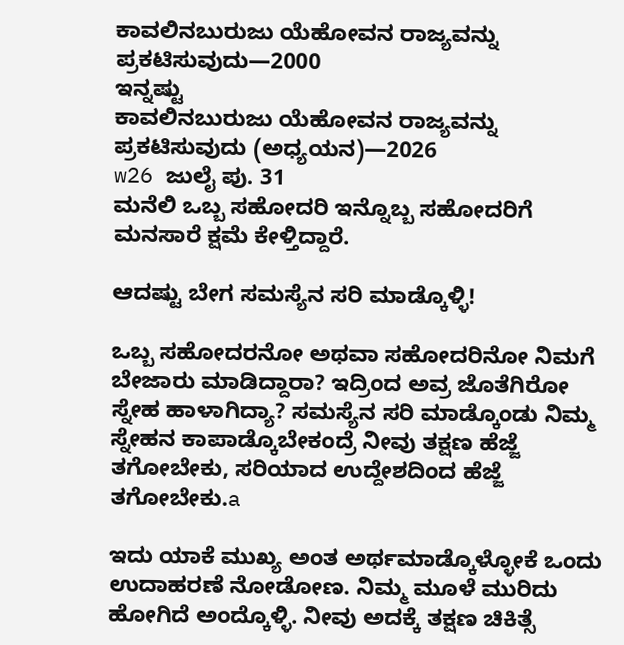ಕಾವಲಿನಬುರುಜು ಯೆಹೋವನ ರಾಜ್ಯವನ್ನು ಪ್ರಕಟಿಸುವುದು—2000
ಇನ್ನಷ್ಟು
ಕಾವಲಿನಬುರುಜು ಯೆಹೋವನ ರಾಜ್ಯವನ್ನು ಪ್ರಕಟಿಸುವುದು (ಅಧ್ಯಯನ)—2026
w26 ಜುಲೈ ಪು. 31
ಮನೆಲಿ ಒಬ್ಬ ಸಹೋದರಿ ಇನ್ನೊಬ್ಬ ಸಹೋದರಿಗೆ ಮನಸಾರೆ ಕ್ಷಮೆ ಕೇಳ್ತಿದ್ದಾರೆ.

ಆದಷ್ಟು ಬೇಗ ಸಮಸ್ಯೆನ ಸರಿ ಮಾಡ್ಕೊಳ್ಳಿ!

ಒಬ್ಬ ಸಹೋದರನೋ ಅಥವಾ ಸಹೋದರಿನೋ ನಿಮಗೆ ಬೇಜಾರು ಮಾಡಿದ್ದಾರಾ? ಇದ್ರಿಂದ ಅವ್ರ ಜೊತೆಗಿರೋ ಸ್ನೇಹ ಹಾಳಾಗಿದ್ಯಾ? ಸಮಸ್ಯೆನ ಸರಿ ಮಾಡ್ಕೊಂಡು ನಿಮ್ಮ ಸ್ನೇಹನ ಕಾಪಾಡ್ಕೊಬೇಕಂದ್ರೆ ನೀವು ತಕ್ಷಣ ಹೆಜ್ಜೆ ತಗೋಬೇಕು, ಸರಿಯಾದ ಉದ್ದೇಶದಿಂದ ಹೆಜ್ಜೆ ತಗೋಬೇಕು.a

ಇದು ಯಾಕೆ ಮುಖ್ಯ ಅಂತ ಅರ್ಥಮಾಡ್ಕೊಳ್ಳೋಕೆ ಒಂದು ಉದಾಹರಣೆ ನೋಡೋಣ. ನಿಮ್ಮ ಮೂಳೆ ಮುರಿದು ಹೋಗಿದೆ ಅಂದ್ಕೊಳ್ಳಿ. ನೀವು ಅದಕ್ಕೆ ತಕ್ಷಣ ಚಿಕಿತ್ಸೆ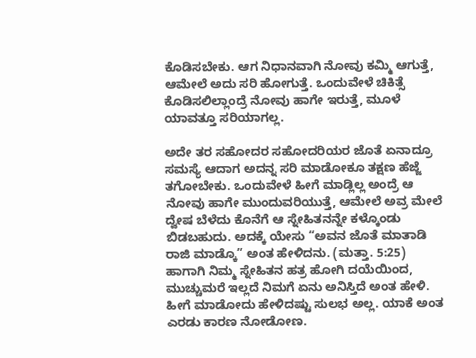ಕೊಡಿಸಬೇಕು. ಆಗ ನಿಧಾನವಾಗಿ ನೋವು ಕಮ್ಮಿ ಆಗುತ್ತೆ, ಆಮೇಲೆ ಅದು ಸರಿ ಹೋಗುತ್ತೆ. ಒಂದುವೇಳೆ ಚಿಕಿತ್ಸೆ ಕೊಡಿಸಲಿಲ್ಲಾಂದ್ರೆ ನೋವು ಹಾಗೇ ಇರುತ್ತೆ, ಮೂಳೆ ಯಾವತ್ತೂ ಸರಿಯಾಗಲ್ಲ.

ಅದೇ ತರ ಸಹೋದರ ಸಹೋದರಿಯರ ಜೊತೆ ಏನಾದ್ರೂ ಸಮಸ್ಯೆ ಆದಾಗ ಅದನ್ನ ಸರಿ ಮಾಡೋಕೂ ತಕ್ಷಣ ಹೆಜ್ಜೆ ತಗೋಬೇಕು. ಒಂದುವೇಳೆ ಹೀಗೆ ಮಾಡ್ಲಿಲ್ಲ ಅಂದ್ರೆ ಆ ನೋವು ಹಾಗೇ ಮುಂದುವರಿಯುತ್ತೆ, ಆಮೇಲೆ ಅವ್ರ ಮೇಲೆ ದ್ವೇಷ ಬೆಳೆದು ಕೊನೆಗೆ ಆ ಸ್ನೇಹಿತನನ್ನೇ ಕಳ್ಕೊಂಡು ಬಿಡಬಹುದು. ಅದಕ್ಕೆ ಯೇಸು “ಅವನ ಜೊತೆ ಮಾತಾಡಿ ರಾಜಿ ಮಾಡ್ಕೊ” ಅಂತ ಹೇಳಿದನು. (ಮತ್ತಾ. 5:25) ಹಾಗಾಗಿ ನಿಮ್ಮ ಸ್ನೇಹಿತನ ಹತ್ರ ಹೋಗಿ ದಯೆಯಿಂದ, ಮುಚ್ಚುಮರೆ ಇಲ್ಲದೆ ನಿಮಗೆ ಏನು ಅನಿಸ್ತಿದೆ ಅಂತ ಹೇಳಿ. ಹೀಗೆ ಮಾಡೋದು ಹೇಳಿದಷ್ಟು ಸುಲಭ ಅಲ್ಲ. ಯಾಕೆ ಅಂತ ಎರಡು ಕಾರಣ ನೋಡೋಣ.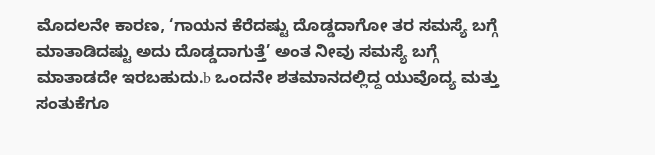ಮೊದಲನೇ ಕಾರಣ, ‘ಗಾಯನ ಕೆರೆದಷ್ಟು ದೊಡ್ಡದಾಗೋ ತರ ಸಮಸ್ಯೆ ಬಗ್ಗೆ ಮಾತಾಡಿದಷ್ಟು ಅದು ದೊಡ್ಡದಾಗುತ್ತೆ’ ಅಂತ ನೀವು ಸಮಸ್ಯೆ ಬಗ್ಗೆ ಮಾತಾಡದೇ ಇರಬಹುದು.b ಒಂದನೇ ಶತಮಾನದಲ್ಲಿದ್ದ ಯುವೊದ್ಯ ಮತ್ತು ಸಂತುಕೆಗೂ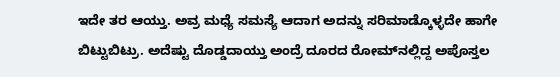ಇದೇ ತರ ಆಯ್ತು. ಅವ್ರ ಮಧ್ಯೆ ಸಮಸ್ಯೆ ಆದಾಗ ಅದನ್ನು ಸರಿಮಾಡ್ಕೊಳ್ಳದೇ ಹಾಗೇ ಬಿಟ್ಟುಬಿಟ್ರು. ಅದೆಷ್ಟು ದೊಡ್ಡದಾಯ್ತು ಅಂದ್ರೆ ದೂರದ ರೋಮ್‌ನಲ್ಲಿದ್ದ ಅಪೊಸ್ತಲ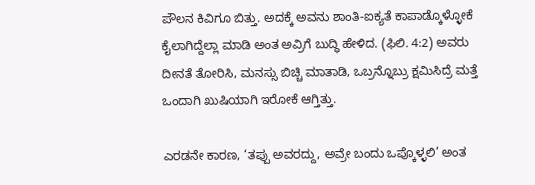ಪೌಲನ ಕಿವಿಗೂ ಬಿತ್ತು. ಅದಕ್ಕೆ ಅವನು ಶಾಂತಿ-ಐಕ್ಯತೆ ಕಾಪಾಡ್ಕೊಳ್ಳೋಕೆ ಕೈಲಾಗಿದ್ದೆಲ್ಲಾ ಮಾಡಿ ಅಂತ ಅವ್ರಿಗೆ ಬುದ್ಧಿ ಹೇಳಿದ. (ಫಿಲಿ. 4:2) ಅವರು ದೀನತೆ ತೋರಿಸಿ, ಮನಸ್ಸು ಬಿಚ್ಚಿ ಮಾತಾಡಿ, ಒಬ್ರನ್ನೊಬ್ರು ಕ್ಷಮಿಸಿದ್ರೆ ಮತ್ತೆ ಒಂದಾಗಿ ಖುಷಿಯಾಗಿ ಇರೋಕೆ ಆಗ್ತಿತ್ತು.

ಎರಡನೇ ಕಾರಣ, ‘ತಪ್ಪು ಅವರದ್ದು, ಅವ್ರೇ ಬಂದು ಒಪ್ಕೊಳ್ಳಲಿ’ ಅಂತ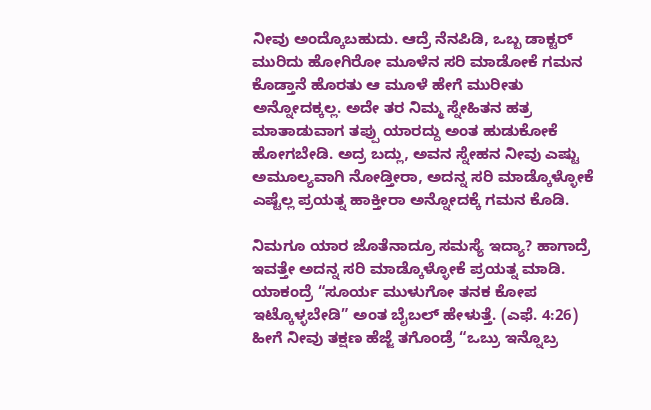ನೀವು ಅಂದ್ಕೊಬಹುದು. ಆದ್ರೆ ನೆನಪಿಡಿ, ಒಬ್ಬ ಡಾಕ್ಟರ್‌ ಮುರಿದು ಹೋಗಿರೋ ಮೂಳೆನ ಸರಿ ಮಾಡೋಕೆ ಗಮನ ಕೊಡ್ತಾನೆ ಹೊರತು ಆ ಮೂಳೆ ಹೇಗೆ ಮುರೀತು ಅನ್ನೋದಕ್ಕಲ್ಲ. ಅದೇ ತರ ನಿಮ್ಮ ಸ್ನೇಹಿತನ ಹತ್ರ ಮಾತಾಡುವಾಗ ತಪ್ಪು ಯಾರದ್ದು ಅಂತ ಹುಡುಕೋಕೆ ಹೋಗಬೇಡಿ. ಅದ್ರ ಬದ್ಲು, ಅವನ ಸ್ನೇಹನ ನೀವು ಎಷ್ಟು ಅಮೂಲ್ಯವಾಗಿ ನೋಡ್ತೀರಾ, ಅದನ್ನ ಸರಿ ಮಾಡ್ಕೊಳ್ಳೋಕೆ ಎಷ್ಟೆಲ್ಲ ಪ್ರಯತ್ನ ಹಾಕ್ತೀರಾ ಅನ್ನೋದಕ್ಕೆ ಗಮನ ಕೊಡಿ.

ನಿಮಗೂ ಯಾರ ಜೊತೆನಾದ್ರೂ ಸಮಸ್ಯೆ ಇದ್ಯಾ? ಹಾಗಾದ್ರೆ ಇವತ್ತೇ ಅದನ್ನ ಸರಿ ಮಾಡ್ಕೊಳ್ಳೋಕೆ ಪ್ರಯತ್ನ ಮಾಡಿ. ಯಾಕಂದ್ರೆ “ಸೂರ್ಯ ಮುಳುಗೋ ತನಕ ಕೋಪ ಇಟ್ಕೊಳ್ಳಬೇಡಿ” ಅಂತ ಬೈಬಲ್‌ ಹೇಳುತ್ತೆ. (ಎಫೆ. 4:26) ಹೀಗೆ ನೀವು ತಕ್ಷಣ ಹೆಜ್ಜೆ ತಗೊಂಡ್ರೆ “ಒಬ್ರು ಇನ್ನೊಬ್ರ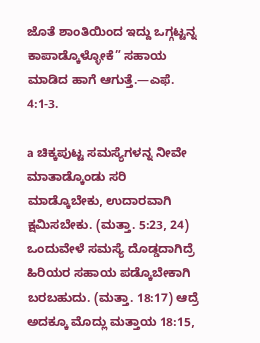ಜೊತೆ ಶಾಂತಿಯಿಂದ ಇದ್ದು ಒಗ್ಗಟ್ಟನ್ನ ಕಾಪಾಡ್ಕೊಳ್ಳೋಕೆ” ಸಹಾಯ ಮಾಡಿದ ಹಾಗೆ ಆಗುತ್ತೆ.—ಎಫೆ. 4:1-3.

a ಚಿಕ್ಕಪುಟ್ಟ ಸಮಸ್ಯೆಗಳನ್ನ ನೀವೇ ಮಾತಾಡ್ಕೊಂಡು ಸರಿ ಮಾಡ್ಕೊಬೇಕು, ಉದಾರವಾಗಿ ಕ್ಷಮಿಸಬೇಕು. (ಮತ್ತಾ. 5:23, 24) ಒಂದುವೇಳೆ ಸಮಸ್ಯೆ ದೊಡ್ಡದಾಗಿದ್ರೆ ಹಿರಿಯರ ಸಹಾಯ ಪಡ್ಕೊಬೇಕಾಗಿ ಬರಬಹುದು. (ಮತ್ತಾ. 18:17) ಆದ್ರೆ ಅದಕ್ಕೂ ಮೊದ್ಲು ಮತ್ತಾಯ 18:15,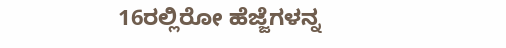16ರಲ್ಲಿರೋ ಹೆಜ್ಜೆಗಳನ್ನ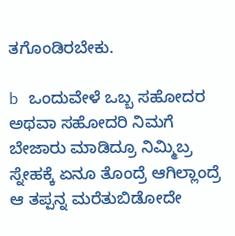ತಗೊಂಡಿರಬೇಕು.

b ಒಂದುವೇಳೆ ಒಬ್ಬ ಸಹೋದರ ಅಥವಾ ಸಹೋದರಿ ನಿಮಗೆ ಬೇಜಾರು ಮಾಡಿದ್ರೂ ನಿಮ್ಮಿಬ್ರ ಸ್ನೇಹಕ್ಕೆ ಏನೂ ತೊಂದ್ರೆ ಆಗಿಲ್ಲಾಂದ್ರೆ ಆ ತಪ್ಪನ್ನ ಮರೆತುಬಿಡೋದೇ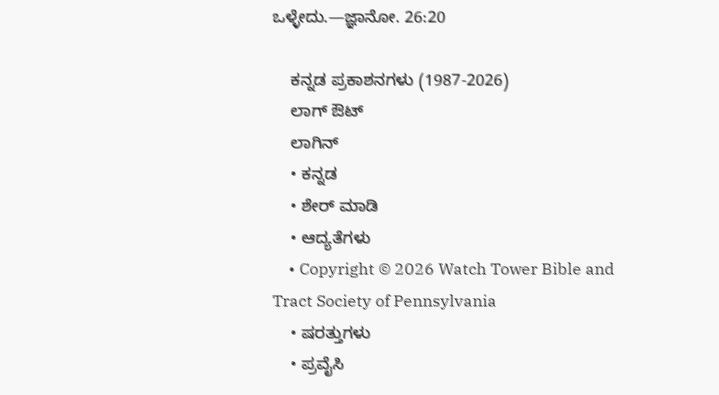ಒಳ್ಳೇದು.—ಜ್ಞಾನೋ. 26:20

    ಕನ್ನಡ ಪ್ರಕಾಶನಗಳು (1987-2026)
    ಲಾಗ್ ಔಟ್
    ಲಾಗಿನ್
    • ಕನ್ನಡ
    • ಶೇರ್ ಮಾಡಿ
    • ಆದ್ಯತೆಗಳು
    • Copyright © 2026 Watch Tower Bible and Tract Society of Pennsylvania
    • ಷರತ್ತುಗಳು
    • ಪ್ರವೈಸಿ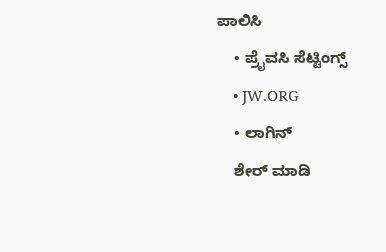ಪಾಲಿಸಿ
    • ಪ್ರೈವಸಿ ಸೆಟ್ಟಿಂಗ್ಸ್
    • JW.ORG
    • ಲಾಗಿನ್
    ಶೇರ್ ಮಾಡಿ